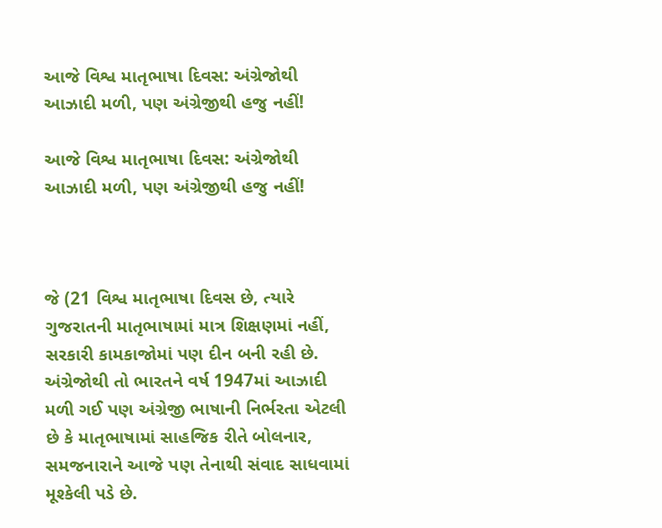આજે વિશ્વ માતૃભાષા દિવસ: અંગ્રેજોથી આઝાદી મળી, પણ અંગ્રેજીથી હજુ નહીં!

આજે વિશ્વ માતૃભાષા દિવસ: અંગ્રેજોથી આઝાદી મળી, પણ અંગ્રેજીથી હજુ નહીં!



જે (21 વિશ્વ માતૃભાષા દિવસ છે, ત્યારે ગુજરાતની માતૃભાષામાં માત્ર શિક્ષણમાં નહીં, સરકારી કામકાજોમાં પણ દીન બની રહી છે. અંગ્રેજોથી તો ભારતને વર્ષ 1947માં આઝાદી મળી ગઈ પણ અંગ્રેજી ભાષાની નિર્ભરતા એટલી છે કે માતૃભાષામાં સાહજિક રીતે બોલનાર, સમજનારાને આજે પણ તેનાથી સંવાદ સાધવામાં મૂશ્કેલી પડે છે.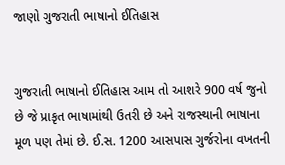જાણો ગુજરાતી ભાષાનો ઈતિહાસ


ગુજરાતી ભાષાનો ઈતિહાસ આમ તો આશરે 900 વર્ષ જુનો છે જે પ્રાકૃત ભાષામાંથી ઉતરી છે અને રાજસ્થાની ભાષાના મૂળ પણ તેમાં છે. ઈ.સ. 1200 આસપાસ ગુર્જરોના વખતની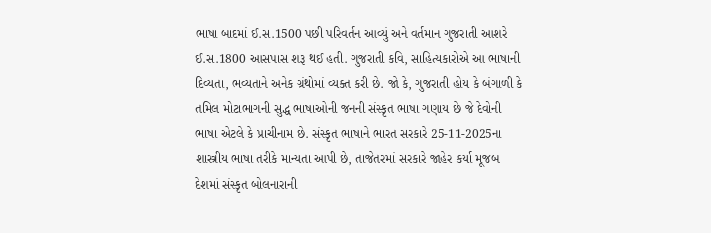ભાષા બાદમાં ઈ.સ.1500 પછી પરિવર્તન આવ્યું અને વર્તમાન ગુજરાતી આશરે ઈ.સ.1800 આસપાસ શરૂ થઈ હતી. ગુજરાતી કવિ, સાહિત્યકારોએ આ ભાષાની દિવ્યતા, ભવ્યતાને અનેક ગ્રંથોમાં વ્યક્ત કરી છે. જો કે, ગુજરાતી હોય કે બંગાળી કે તમિલ મોટાભાગની સુદ્ધ ભાષાઓની જનની સંસ્કૃત ભાષા ગણાય છે જે દેવોની ભાષા એટલે કે પ્રાચીનામ છે. સંસ્કૃત ભાષાને ભારત સરકારે 25-11-2025ના શાસ્ત્રીય ભાષા તરીકે માન્યતા આપી છે, તાજેતરમાં સરકારે જાહેર કર્યા મૂજબ દેશમાં સંસ્કૃત બોલનારાની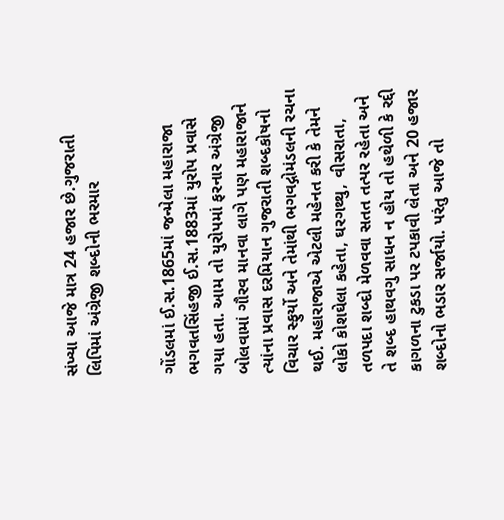સંખ્યા આજે માત્ર 24 હજાર છે.ગુજરાતી લિપિમાં અંગ્રેજી શબ્દોની ભરમાર


ગોંડલમાં ઈ.સ.1865માં જન્મેલા મહારાજા ભગવતસિંહજી ઈ.સ.1883માં યુરોપ પ્રવાસે ગયા હતા. આમ તો યુરોપમાં ફરનાર અંગ્રેજી બોલવામાં ગૌરવ માનવા લાગે પણ મહારાજાને ત્યાંના પ્રવાસ દરમિયાન ગુજરાતી શબ્દકોષનો વિચાર સ્ફુર્યો અને તેમાંથી ભગવદ્ગોમંડલની રચના થઈ. મહારાજાએ એટલી મહેનત કરી કે તેમને લોકો કોશઘેલા કહેતા, ઘરગથ્થુ, વીસરાતા, તળપદા શબ્દો મેળવવા સતત તત્પર રહેતા અને તે શબ્દ હાથવગુ સાધન ન હોય તો હથેળી કે રદ્દી કાગળના ટુકડા પર ટપકાવી લેતા અને 20 હજાર શબ્દોનો ભડાર સર્જાયો. પરંતુ આજે તો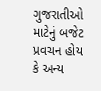ગુજરાતીઓ માટેનું બજેટ પ્રવચન હોય કે અન્ય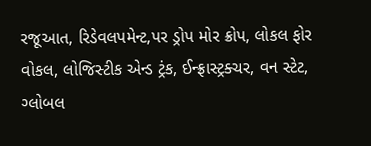રજૂઆત, રિડેવલપમેન્ટ,પર ડ્રોપ મોર ક્રોપ, લોકલ ફોર વોકલ, લોજિસ્ટીક એન્ડ ટ્રંક, ઈન્ફ્રાસ્ટ્રક્ચર, વન સ્ટેટ, ગ્લોબલ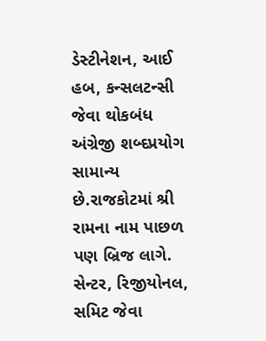ડેસ્ટીનેશન, આઈ હબ, કન્સલટન્સી જેવા થોકબંધ અંગ્રેજી શબ્દપ્રયોગ સામાન્ય છે.રાજકોટમાં શ્રી રામના નામ પાછળ પણ બ્રિજ લાગે. સેન્ટર, રિજીયોનલ, સમિટ જેવા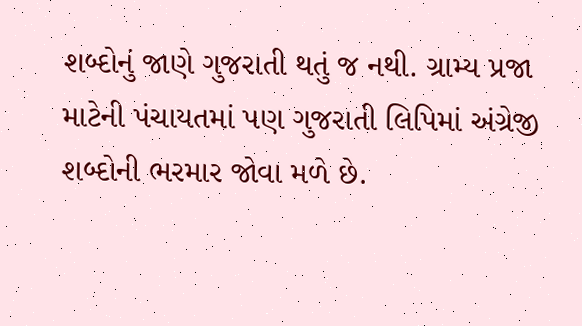શબ્દોનું જાણે ગુજરાતી થતું જ નથી. ગ્રામ્ય પ્રજા માટેની પંચાયતમાં પણ ગુજરાતી લિપિમાં અંગ્રેજી શબ્દોની ભરમાર જોવા મળે છે.